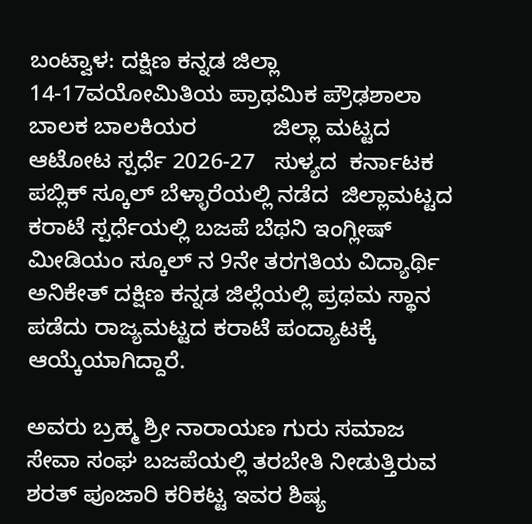ಬಂಟ್ವಾಳ: ದಕ್ಷಿಣ ಕನ್ನಡ ಜಿಲ್ಲಾ 14-17ವಯೋಮಿತಿಯ ಪ್ರಾಥಮಿಕ ಪ್ರೌಢಶಾಲಾ ಬಾಲಕ ಬಾಲಕಿಯರ            ಜಿಲ್ಲಾ ಮಟ್ಟದ ಆಟೋಟ ಸ್ಪರ್ಧೆ 2026-27   ಸುಳ್ಯದ  ಕರ್ನಾಟಕ ಪಬ್ಲಿಕ್‌ ಸ್ಕೂಲ್‌ ಬೆಳ್ಳಾರೆಯಲ್ಲಿ ನಡೆದ  ಜಿಲ್ಲಾಮಟ್ಟದ ಕರಾಟೆ ಸ್ಪರ್ಧೆಯಲ್ಲಿ ಬಜಪೆ ಬೆಥನಿ ಇಂಗ್ಲೀಷ್‌ ಮೀಡಿಯಂ ಸ್ಕೂಲ್‌ ನ 9ನೇ ತರಗತಿಯ ವಿದ್ಯಾರ್ಥಿ  ಅನಿಕೇತ್ ದಕ್ಷಿಣ ಕನ್ನಡ ಜಿಲ್ಲೆಯಲ್ಲಿ ಪ್ರಥಮ ಸ್ಥಾನ ಪಡೆದು ರಾಜ್ಯಮಟ್ಟದ ಕರಾಟೆ ಪಂದ್ಯಾಟಕ್ಕೆ ಆಯ್ಕೆಯಾಗಿದ್ದಾರೆ.

ಅವರು ಬ್ರಹ್ಮ ಶ್ರೀ ನಾರಾಯಣ ಗುರು ಸಮಾಜ ಸೇವಾ ಸಂಘ ಬಜಪೆಯಲ್ಲಿ ತರಬೇತಿ ನೀಡುತ್ತಿರುವ ಶರತ್ ಪೂಜಾರಿ ಕರಿಕಟ್ಟ ಇವರ ಶಿ‌ಷ್ಯ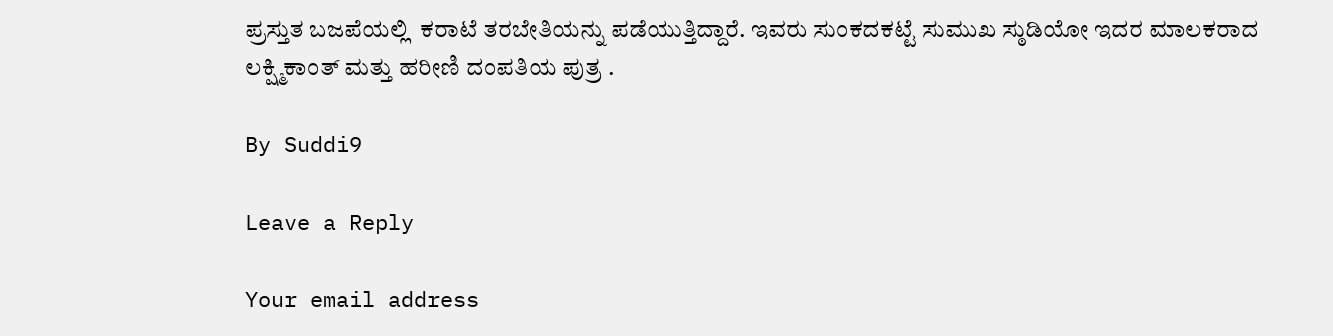ಪ್ರಸ್ತುತ ಬಜಪೆಯಲ್ಲಿ  ಕರಾಟೆ ತರಬೇತಿಯನ್ನು ಪಡೆಯುತ್ತಿದ್ದಾರೆ. ಇವರು ಸುಂಕದಕಟ್ಟೆ ಸುಮುಖ ಸ್ಠುಡಿಯೋ ಇದರ ಮಾಲಕರಾದ ಲಕ್ಷ್ಮಿಕಾಂತ್ ಮತ್ತು ಹರೀಣಿ ದಂಪತಿಯ ಪುತ್ರ .

By Suddi9

Leave a Reply

Your email address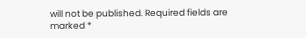will not be published. Required fields are marked *